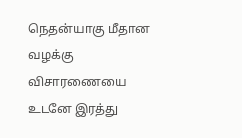நெதன்யாகு மீதான வழக்கு விசாரணையை உடனே இரத்து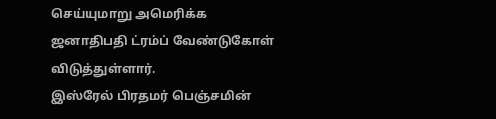செய்யுமாறு அமெரிக்க ஜனாதிபதி ட்ரம்ப் வேண்டுகோள் விடுத்துள்ளார்.
இஸ்ரேல் பிரதமர் பெஞ்சமின்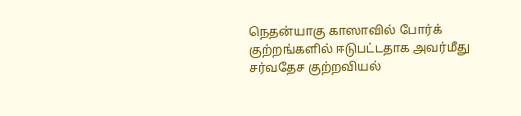நெதன்யாகு காஸாவில் போர்க் குற்றங்களில் ஈடுபட்டதாக அவர்மீது சர்வதேச குற்றவியல்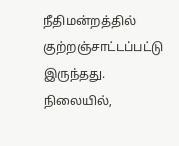நீதிமன்றத்தில் குற்றஞ்சாட்டப்பட்டு இருந்தது.
நிலையில்,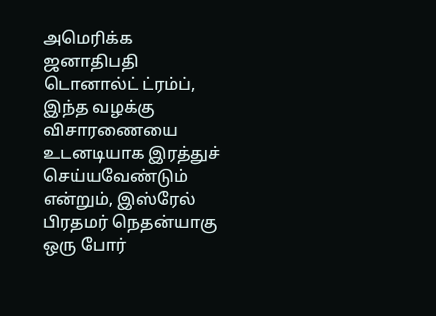அமெரிக்க ஜனாதிபதி டொனால்ட் ட்ரம்ப், இந்த வழக்கு விசாரணையை உடனடியாக இரத்துச் செய்யவேண்டும் என்றும், இஸ்ரேல் பிரதமர் நெதன்யாகு ஒரு போர்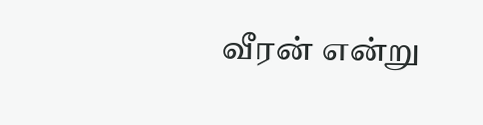வீரன் என்று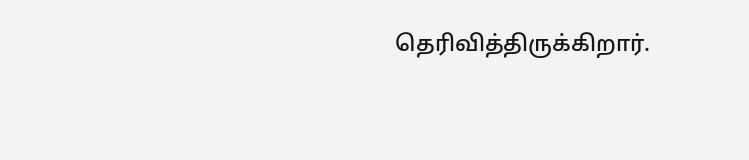தெரிவித்திருக்கிறார்.